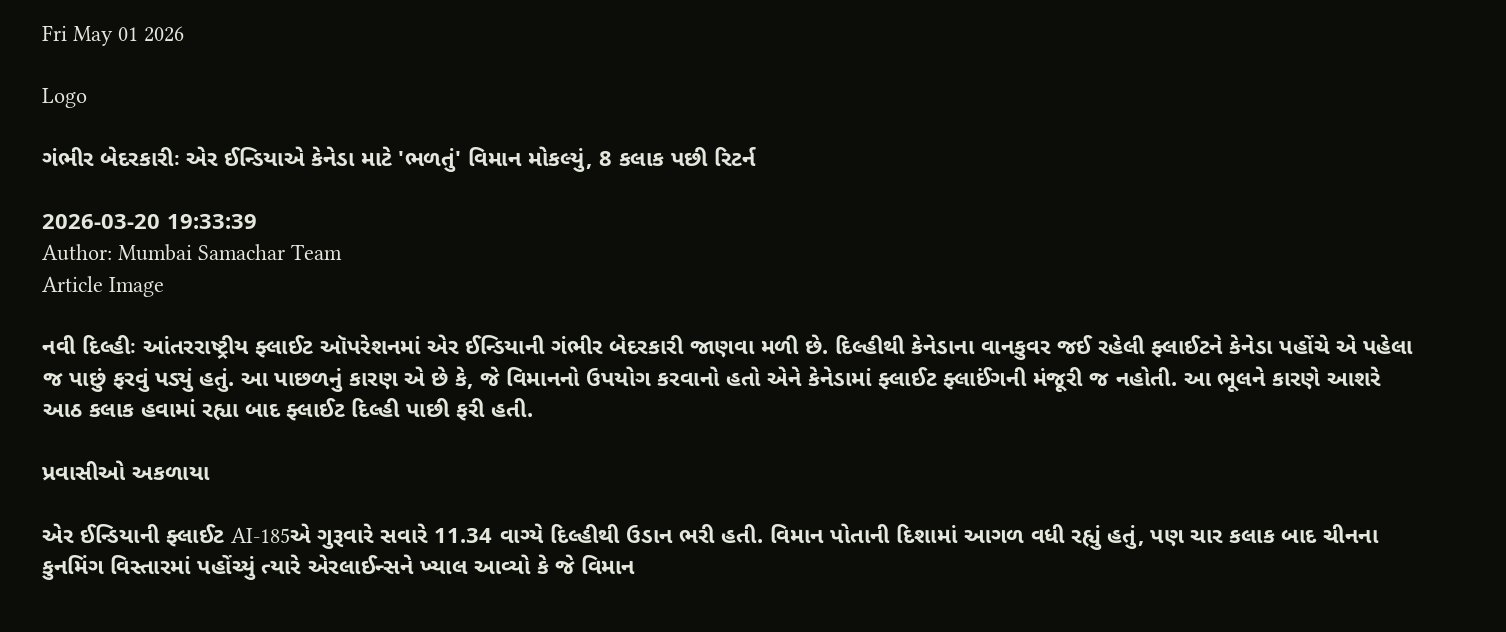Fri May 01 2026

Logo

ગંભીર બેદરકારીઃ એર ઈન્ડિયાએ કેનેડા માટે 'ભળતું' વિમાન મોકલ્યું, 8 કલાક પછી રિટર્ન

2026-03-20 19:33:39
Author: Mumbai Samachar Team
Article Image

નવી દિલ્હીઃ આંતરરાષ્ટ્રીય ફ્લાઈટ ઑપરેશનમાં એર ઈન્ડિયાની ગંભીર બેદરકારી જાણવા મળી છે. દિલ્હીથી કેનેડાના વાનકુવર જઈ રહેલી ફ્લાઈટને કેનેડા પહોંચે એ પહેલા જ પાછું ફરવું પડ્યું હતું. આ પાછળનું કારણ એ છે કે, જે વિમાનનો ઉપયોગ કરવાનો હતો એને કેનેડામાં ફ્લાઈટ ફ્લાઈંગની મંજૂરી જ નહોતી. આ ભૂલને કારણે આશરે આઠ કલાક હવામાં રહ્યા બાદ ફ્લાઈટ દિલ્હી પાછી ફરી હતી.

પ્રવાસીઓ અકળાયા

એર ઈન્ડિયાની ફ્લાઈટ AI-185એ ગુરૂવારે સવારે 11.34 વાગ્યે દિલ્હીથી ઉડાન ભરી હતી. વિમાન પોતાની દિશામાં આગળ વધી રહ્યું હતું, પણ ચાર કલાક બાદ ચીનના કુનમિંગ વિસ્તારમાં પહોંચ્યું ત્યારે એરલાઈન્સને ખ્યાલ આવ્યો કે જે વિમાન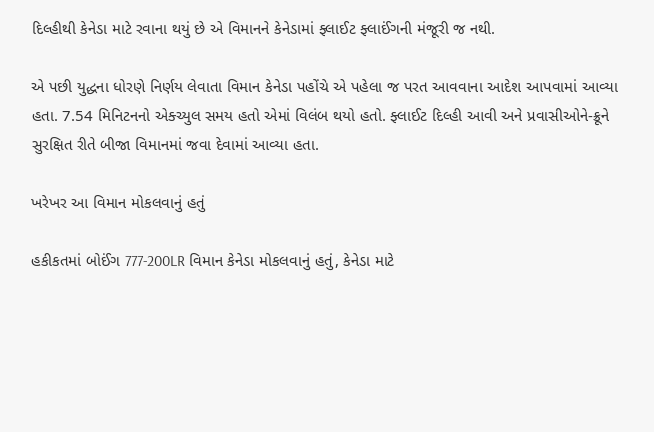દિલ્હીથી કેનેડા માટે રવાના થયું છે એ વિમાનને કેનેડામાં ફ્લાઈટ ફ્લાઈંગની મંજૂરી જ નથી.

એ પછી યુદ્ધના ધોરણે નિર્ણય લેવાતા વિમાન કેનેડા પહોંચે એ પહેલા જ પરત આવવાના આદેશ આપવામાં આવ્યા હતા. 7.54 મિનિટનનો એક્ચ્યુલ સમય હતો એમાં વિલંબ થયો હતો. ફ્લાઈટ દિલ્હી આવી અને પ્રવાસીઓને-ક્રૂને સુરક્ષિત રીતે બીજા વિમાનમાં જવા દેવામાં આવ્યા હતા.

ખરેખર આ વિમાન મોકલવાનું હતું

હકીકતમાં બોઈંગ 777-200LR વિમાન કેનેડા મોકલવાનું હતું, કેનેડા માટે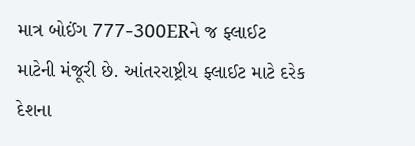માત્ર બોઈંગ 777-300ERને જ ફ્લાઈટ માટેની મંજૂરી છે. આંતરરાષ્ટ્રીય ફ્લાઈટ માટે દરેક દેશના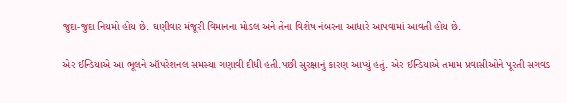જુદા-જુદા નિયમો હોય છે. ઘણીવાર મંજૂરી વિમાનના મોડલ અને તેના વિશેષ નંબરના આધારે આપવામાં આવતી હોય છે.

એર ઈન્ડિયાએ આ ભૂલને ઑપરેશનલ સમસ્યા ગણાવી દીધી હતી.પછી સુરક્ષાનું કારણ આપ્યું હતું. એર ઈન્ડિયાએ તમામ પ્રવાસીઓને પૂરતી સગવડ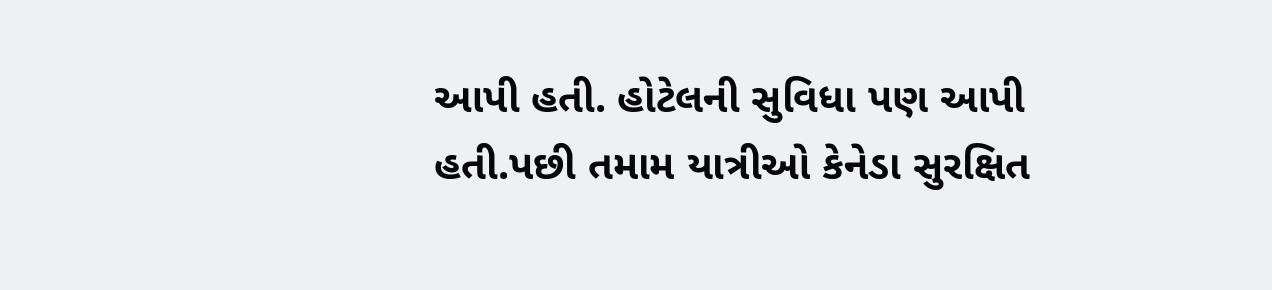આપી હતી. હોટેલની સુવિધા પણ આપી હતી.પછી તમામ યાત્રીઓ કેનેડા સુરક્ષિત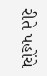રીતે પહોંચે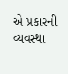એ પ્રકારની વ્યવસ્થા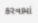કરવામાં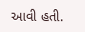આવી હતી.